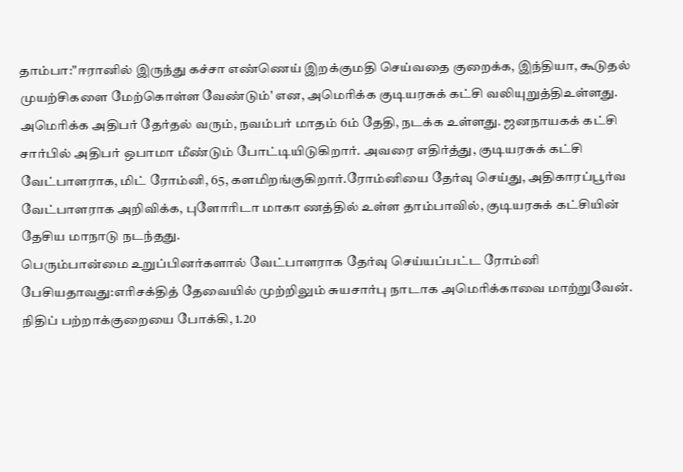தாம்பா:"ஈரானில் இருந்து கச்சா எண்ணெய் இறக்குமதி செய்வதை குறைக்க, இந்தியா, கூடுதல் முயற்சிகளை மேற்கொள்ள வேண்டும்' என, அமெரிக்க குடியரசுக் கட்சி வலியுறுத்திஉள்ளது.
அமெரிக்க அதிபர் தேர்தல் வரும், நவம்பர் மாதம் 6ம் தேதி, நடக்க உள்ளது. ஜனநாயகக் கட்சி சார்பில் அதிபர் ஒபாமா மீண்டும் போட்டியிடுகிறார். அவரை எதிர்த்து, குடியரசுக் கட்சி வேட்பாளராக, மிட் ரோம்னி, 65, களமிறங்குகிறார்.ரோம்னியை தேர்வு செய்து, அதிகாரப்பூர்வ வேட்பாளராக அறிவிக்க, புளோரிடா மாகா ணத்தில் உள்ள தாம்பாவில், குடியரசுக் கட்சியின் தேசிய மாநாடு நடந்தது.
பெரும்பான்மை உறுப்பினர்களால் வேட்பாளராக தேர்வு செய்யப்பட்ட ரோம்னி பேசியதாவது:எரிசக்தித் தேவையில் முற்றிலும் சுயசார்பு நாடாக அமெரிக்காவை மாற்றுவேன். நிதிப் பற்றாக்குறையை போக்கி, 1.20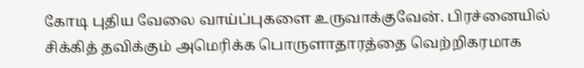கோடி புதிய வேலை வாய்ப்புகளை உருவாக்குவேன். பிரச்னையில் சிக்கித் தவிக்கும் அமெரிக்க பொருளாதாரத்தை வெற்றிகரமாக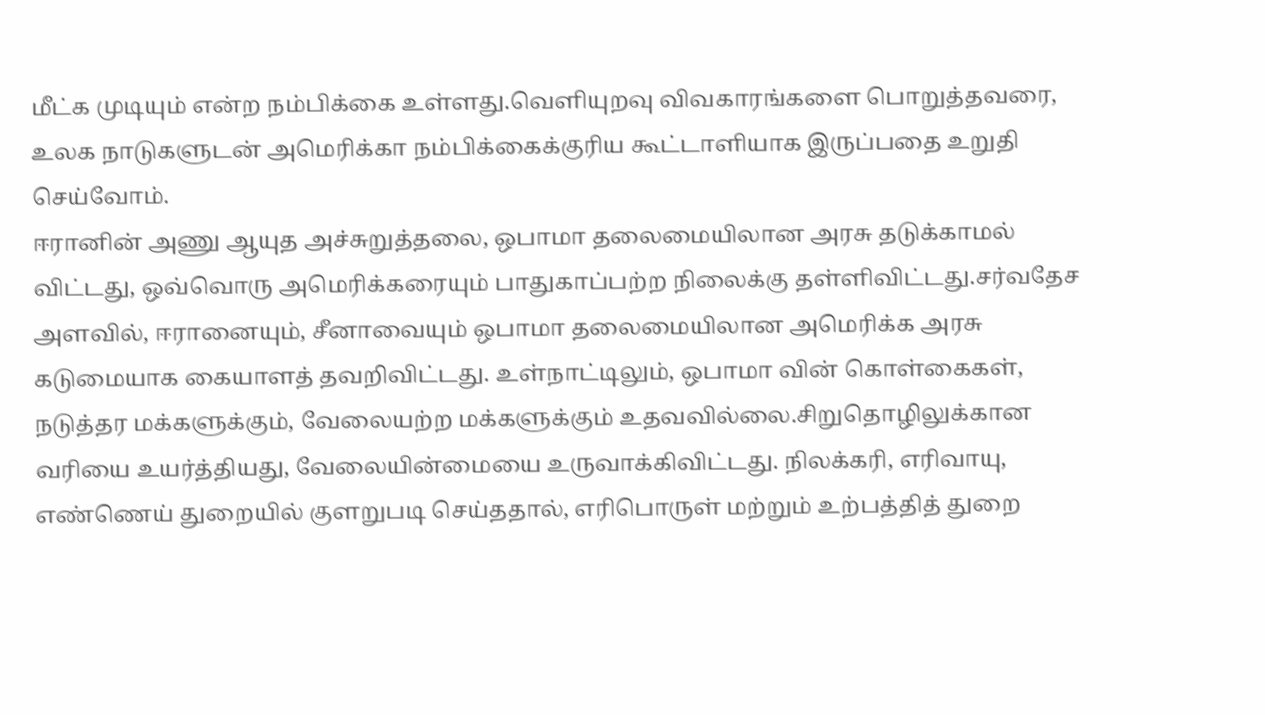மீட்க முடியும் என்ற நம்பிக்கை உள்ளது.வெளியுறவு விவகாரங்களை பொறுத்தவரை, உலக நாடுகளுடன் அமெரிக்கா நம்பிக்கைக்குரிய கூட்டாளியாக இருப்பதை உறுதி செய்வோம்.
ஈரானின் அணு ஆயுத அச்சுறுத்தலை, ஒபாமா தலைமையிலான அரசு தடுக்காமல் விட்டது, ஒவ்வொரு அமெரிக்கரையும் பாதுகாப்பற்ற நிலைக்கு தள்ளிவிட்டது.சர்வதேச அளவில், ஈரானையும், சீனாவையும் ஒபாமா தலைமையிலான அமெரிக்க அரசு கடுமையாக கையாளத் தவறிவிட்டது. உள்நாட்டிலும், ஒபாமா வின் கொள்கைகள், நடுத்தர மக்களுக்கும், வேலையற்ற மக்களுக்கும் உதவவில்லை.சிறுதொழிலுக்கான வரியை உயர்த்தியது, வேலையின்மையை உருவாக்கிவிட்டது. நிலக்கரி, எரிவாயு, எண்ணெய் துறையில் குளறுபடி செய்ததால், எரிபொருள் மற்றும் உற்பத்தித் துறை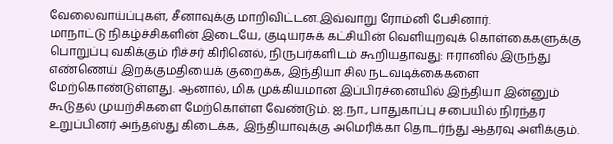வேலைவாய்ப்புகள், சீனாவுக்கு மாறிவிட்டன.இவ்வாறு ரோம்னி பேசினார்.
மாநாட்டு நிகழ்ச்சிகளின் இடையே, குடியரசுக் கட்சியின் வெளியுறவுக் கொள்கைகளுக்கு பொறுப்பு வகிக்கும் ரிச்சர் கிரினெல், நிருபர்களிடம் கூறியதாவது: ஈரானில் இருந்து எண்ணெய் இறக்குமதியைக் குறைக்க, இந்தியா சில நடவடிக்கைகளை மேற்கொண்டுள்ளது. ஆனால், மிக முக்கியமான இப்பிரச்னையில் இந்தியா இன்னும் கூடுதல் முயற்சிகளை மேற்கொள்ள வேண்டும். ஐ.நா., பாதுகாப்பு சபையில் நிரந்தர உறுப்பினர் அந்தஸ்து கிடைக்க, இந்தியாவுக்கு அமெரிக்கா தொடர்ந்து ஆதரவு அளிக்கும்.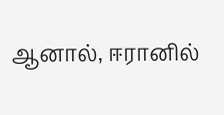ஆனால், ஈரானில்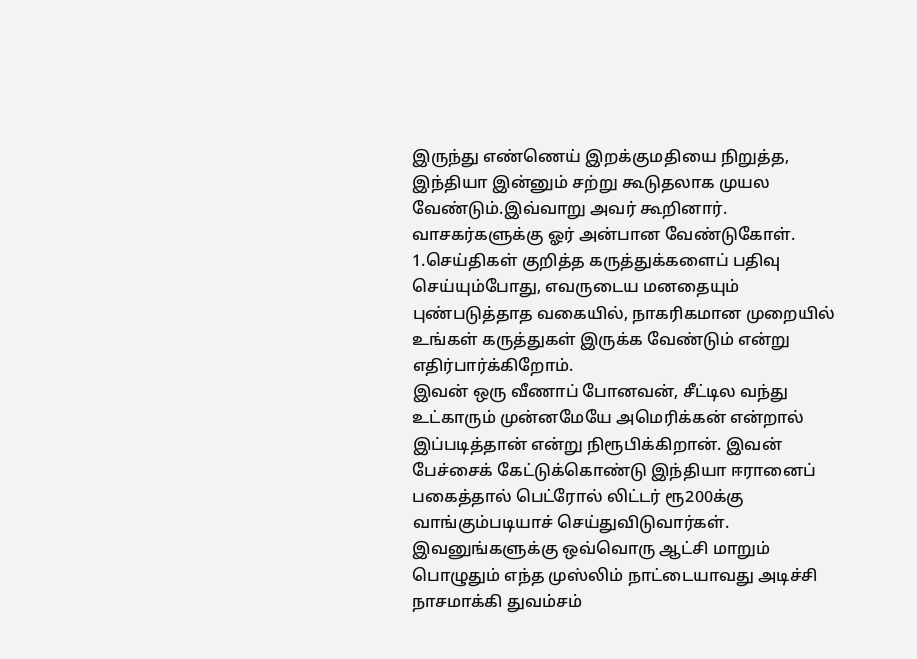இருந்து எண்ணெய் இறக்குமதியை நிறுத்த, இந்தியா இன்னும் சற்று கூடுதலாக முயல வேண்டும்.இவ்வாறு அவர் கூறினார்.
வாசகர்களுக்கு ஓர் அன்பான வேண்டுகோள்.
1.செய்திகள் குறித்த கருத்துக்களைப் பதிவு செய்யும்போது, எவருடைய மனதையும் புண்படுத்தாத வகையில், நாகரிகமான முறையில் உங்கள் கருத்துகள் இருக்க வேண்டும் என்று எதிர்பார்க்கிறோம்.
இவன் ஒரு வீணாப் போனவன், சீட்டில வந்து உட்காரும் முன்னமேயே அமெரிக்கன் என்றால் இப்படித்தான் என்று நிரூபிக்கிறான். இவன் பேச்சைக் கேட்டுக்கொண்டு இந்தியா ஈரானைப் பகைத்தால் பெட்ரோல் லிட்டர் ரூ200க்கு வாங்கும்படியாச் செய்துவிடுவார்கள். இவனுங்களுக்கு ஒவ்வொரு ஆட்சி மாறும் பொழுதும் எந்த முஸ்லிம் நாட்டையாவது அடிச்சி நாசமாக்கி துவம்சம்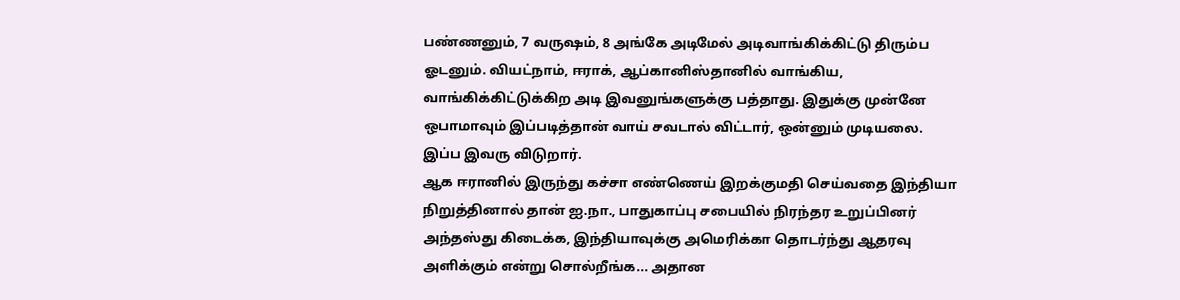பண்ணனும், 7 வருஷம், 8 அங்கே அடிமேல் அடிவாங்கிக்கிட்டு திரும்ப ஓடனும். வியட்நாம், ஈராக், ஆப்கானிஸ்தானில் வாங்கிய, வாங்கிக்கிட்டுக்கிற அடி இவனுங்களுக்கு பத்தாது. இதுக்கு முன்னே ஒபாமாவும் இப்படித்தான் வாய் சவடால் விட்டார், ஒன்னும் முடியலை. இப்ப இவரு விடுறார்.
ஆக ஈரானில் இருந்து கச்சா எண்ணெய் இறக்குமதி செய்வதை இந்தியா நிறுத்தினால் தான் ஐ.நா., பாதுகாப்பு சபையில் நிரந்தர உறுப்பினர் அந்தஸ்து கிடைக்க, இந்தியாவுக்கு அமெரிக்கா தொடர்ந்து ஆதரவு அளிக்கும் என்று சொல்றீங்க... அதான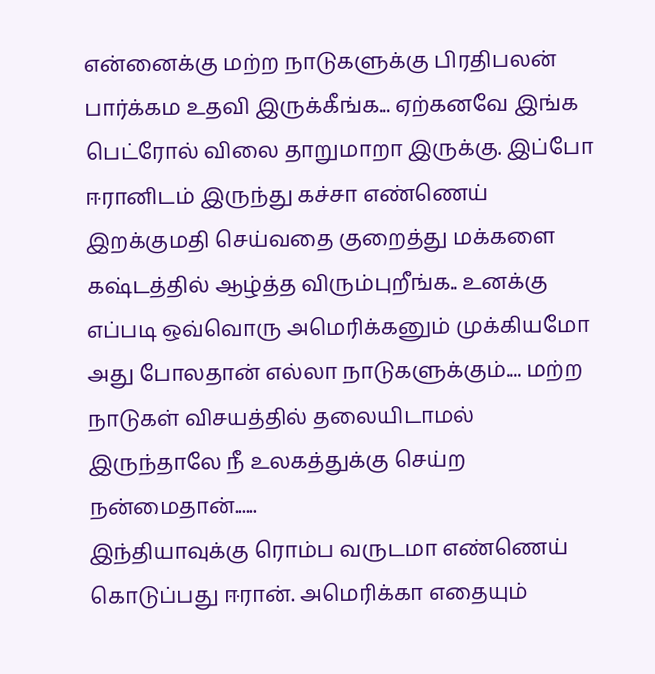என்னைக்கு மற்ற நாடுகளுக்கு பிரதிபலன் பார்க்கம உதவி இருக்கீங்க... ஏற்கனவே இங்க பெட்ரோல் விலை தாறுமாறா இருக்கு. இப்போ ஈரானிடம் இருந்து கச்சா எண்ணெய் இறக்குமதி செய்வதை குறைத்து மக்களை கஷ்டத்தில் ஆழ்த்த விரும்புறீங்க.. உனக்கு எப்படி ஒவ்வொரு அமெரிக்கனும் முக்கியமோ அது போலதான் எல்லா நாடுகளுக்கும்.... மற்ற நாடுகள் விசயத்தில் தலையிடாமல் இருந்தாலே நீ உலகத்துக்கு செய்ற நன்மைதான்......
இந்தியாவுக்கு ரொம்ப வருடமா எண்ணெய் கொடுப்பது ஈரான். அமெரிக்கா எதையும்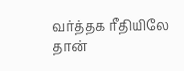வர்த்தக ரீதியிலே தான்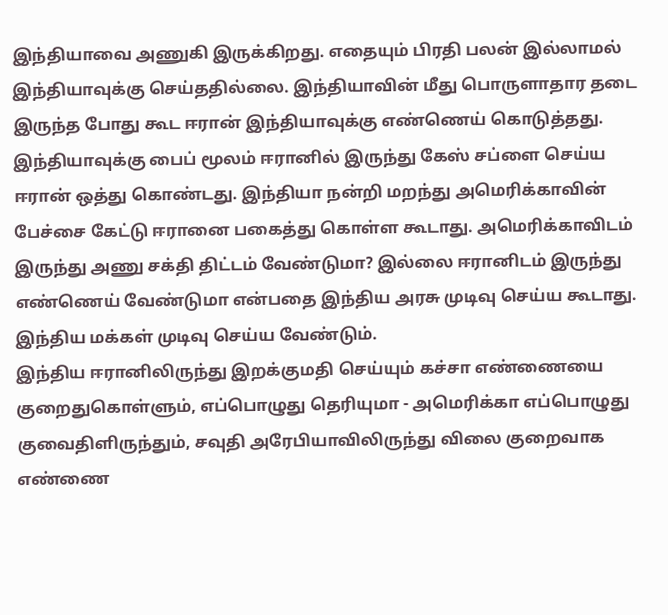இந்தியாவை அணுகி இருக்கிறது. எதையும் பிரதி பலன் இல்லாமல் இந்தியாவுக்கு செய்ததில்லை. இந்தியாவின் மீது பொருளாதார தடை இருந்த போது கூட ஈரான் இந்தியாவுக்கு எண்ணெய் கொடுத்தது. இந்தியாவுக்கு பைப் மூலம் ஈரானில் இருந்து கேஸ் சப்ளை செய்ய ஈரான் ஒத்து கொண்டது. இந்தியா நன்றி மறந்து அமெரிக்காவின் பேச்சை கேட்டு ஈரானை பகைத்து கொள்ள கூடாது. அமெரிக்காவிடம் இருந்து அணு சக்தி திட்டம் வேண்டுமா? இல்லை ஈரானிடம் இருந்து எண்ணெய் வேண்டுமா என்பதை இந்திய அரசு முடிவு செய்ய கூடாது. இந்திய மக்கள் முடிவு செய்ய வேண்டும்.
இந்திய ஈரானிலிருந்து இறக்குமதி செய்யும் கச்சா எண்ணையை குறைதுகொள்ளும், எப்பொழுது தெரியுமா - அமெரிக்கா எப்பொழுது குவைதிளிருந்தும், சவுதி அரேபியாவிலிருந்து விலை குறைவாக எண்ணை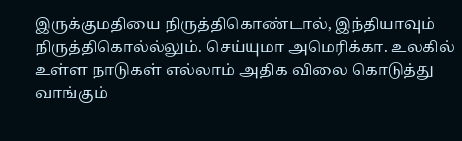இருக்குமதியை நிருத்திகொண்டால், இந்தியாவும் நிருத்திகொல்ல்லும். செய்யுமா அமெரிக்கா. உலகில் உள்ள நாடுகள் எல்லாம் அதிக விலை கொடுத்து வாங்கும்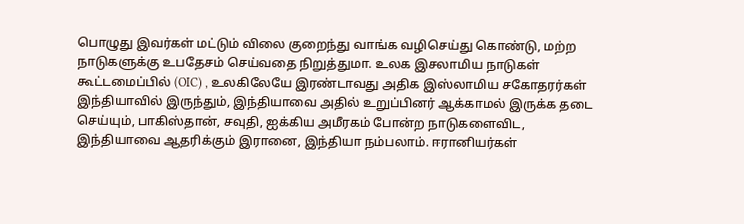பொழுது இவர்கள் மட்டும் விலை குறைந்து வாங்க வழிசெய்து கொண்டு, மற்ற நாடுகளுக்கு உபதேசம் செய்வதை நிறுத்துமா. உலக இசலாமிய நாடுகள் கூட்டமைப்பில் (OIC) , உலகிலேயே இரண்டாவது அதிக இஸ்லாமிய சகோதரர்கள் இந்தியாவில் இருந்தும், இந்தியாவை அதில் உறுப்பினர் ஆக்காமல் இருக்க தடை செய்யும், பாகிஸ்தான், சவுதி, ஐக்கிய அமீரகம் போன்ற நாடுகளைவிட, இந்தியாவை ஆதரிக்கும் இரானை, இந்தியா நம்பலாம். ஈரானியர்கள்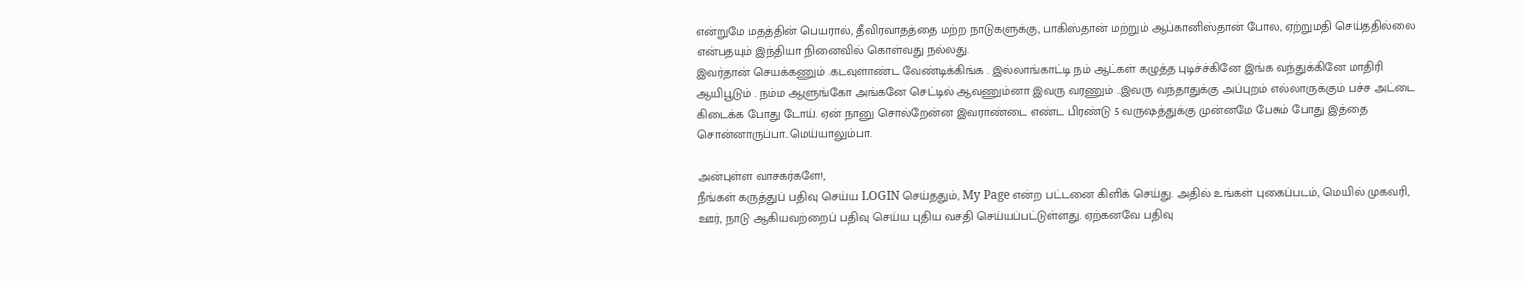என்றுமே மதத்தின் பெயரால், தீவிரவாதத்தை மற்ற நாடுகளுக்கு, பாகிஸ்தான் மற்றும் ஆப்கானிஸ்தான் போல, ஏற்றுமதி செய்ததில்லை என்பதயும் இந்தியா நினைவில் கொள்வது நல்லது.
இவர்தான் செயக்கணும் .கடவுளாண்ட வேண்டிக்கிங்க . இல்லாங்காட்டி நம் ஆட்கள் கழுத்த புடிச்ச்கினே இங்க வந்துக்கினே மாதிரி ஆயிபூடும் . நம்ம ஆளுங்கோ அங்கனே செட்டில் ஆவணும்னா இவரு வரணும் ..இவரு வந்தாதுக்கு அப்புறம் எல்லாருக்கும் பச்ச அட்டை கிடைக்க போது டோய். ஏன் நானு சொல்றேன்ன இவராண்டை எண்ட பிரண்டு 5 வருஷத்துக்கு முன்னமே பேசும் போது இத்தை சொன்னாருப்பா..மெய்யாலும்பா.

அன்புள்ள வாசகர்களே!,
நீங்கள் கருத்துப் பதிவு செய்ய LOGIN செய்ததும், My Page என்ற பட்டனை கிளிக் செய்து. அதில் உங்கள் புகைப்படம், மெயில் முகவரி, ஊர், நாடு ஆகியவற்றைப் பதிவு செய்ய புதிய வசதி செய்யப்பட்டுள்ளது. ஏற்கனவே பதிவு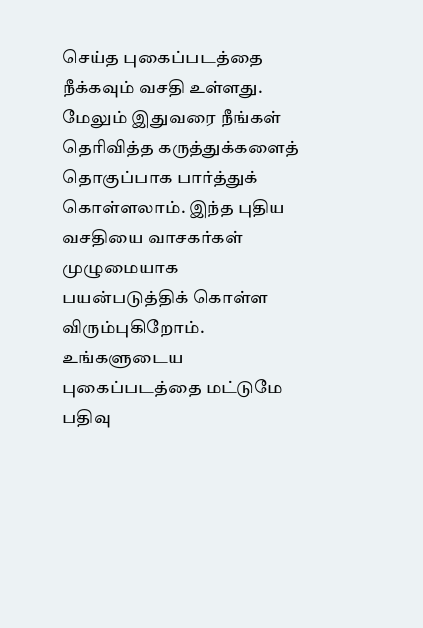செய்த புகைப்படத்தை நீக்கவும் வசதி உள்ளது. மேலும் இதுவரை நீங்கள் தெரிவித்த கருத்துக்களைத் தொகுப்பாக பார்த்துக் கொள்ளலாம். இந்த புதிய வசதியை வாசகர்கள் முழுமையாக பயன்படுத்திக் கொள்ள விரும்புகிறோம். உங்களுடைய புகைப்படத்தை மட்டுமே பதிவு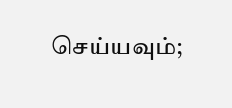செய்யவும்;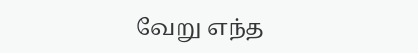வேறு எந்த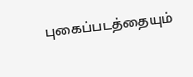புகைப்படத்தையும்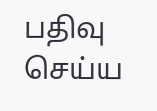பதிவு செய்ய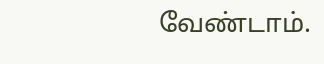வேண்டாம்.